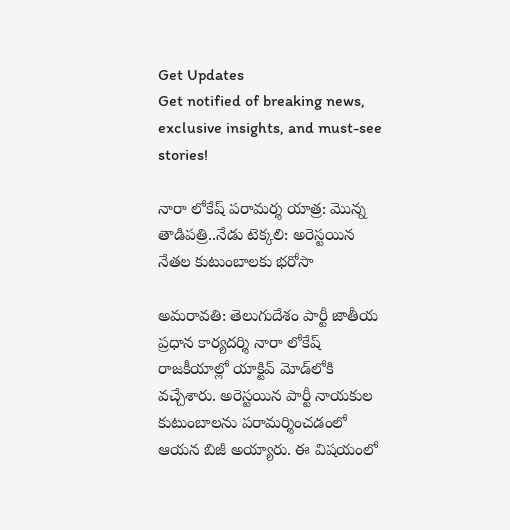Get Updates
Get notified of breaking news, exclusive insights, and must-see stories!

నారా లోకేష్ పరామర్శ యాత్ర: మొన్న తాడిపత్రి..నేడు టెక్కలి: అరెస్టయిన నేతల కుటుంబాలకు భరోసా

అమరావతి: తెలుగుదేశం పార్టీ జాతీయ ప్రధాన కార్యదర్శి నారా లోకేష్ రాజకీయాల్లో యాక్టివ్ మోడ్‌లోకి వచ్చేశారు. అరెస్టయిన పార్టీ నాయకుల కుటుంబాలను పరామర్శించడంలో ఆయన బిజీ అయ్యారు. ఈ విషయంలో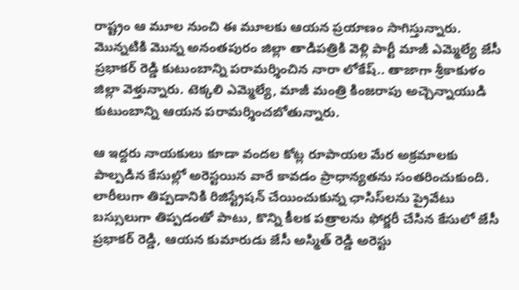రాష్ట్రం ఆ మూల నుంచి ఈ మూలకు ఆయన ప్రయాణం సాగిస్తున్నారు. మొన్నటికి మొన్న అనంతపురం జిల్లా తాడిపత్రికి వెళ్లి పార్టీ మాజీ ఎమ్మెల్యే జేసీ ప్రభాకర్ రెడ్డి కుటుంబాన్ని పరామర్శించిన నారా లోకేష్.. తాజాగా శ్రీకాకుళం జిల్లా వెళ్తున్నారు. టెక్కలి ఎమ్మెల్యే, మాజీ మంత్రి కింజరాపు అచ్చెన్నాయుడి కుటుంబాన్ని ఆయన పరామర్శించబోతున్నారు.

ఆ ఇద్దరు నాయకులు కూడా వందల కోట్ల రూపాయల మేర అక్రమాలకు పాల్పడిన కేసుల్లో అరెస్టయిన వారే కావడం ప్రాధాన్యతను సంతరించుకుంది. లారీలుగా తిప్పడానికి రిజిస్ట్రేషన్ చేయించుకున్న ఛాసిస్‌లను ప్రైవేటు బస్సులుగా తిప్పడంతో పాటు, కొన్ని కీలక పత్రాలను ఫోర్జరీ చేసిన కేసులో జేసీ ప్రభాకర్ రెడ్డి, ఆయన కుమారుడు జేసీ అస్మిత్ రెడ్డి అరెస్టు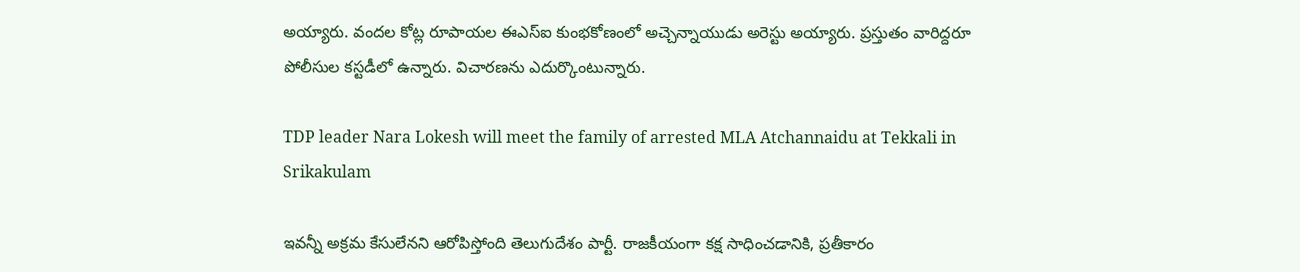అయ్యారు. వందల కోట్ల రూపాయల ఈఎస్ఐ కుంభకోణంలో అచ్చెన్నాయుడు అరెస్టు అయ్యారు. ప్రస్తుతం వారిద్దరూ పోలీసుల కస్టడీలో ఉన్నారు. విచారణను ఎదుర్కొంటున్నారు.

TDP leader Nara Lokesh will meet the family of arrested MLA Atchannaidu at Tekkali in Srikakulam

ఇవన్నీ అక్రమ కేసులేనని ఆరోపిస్తోంది తెలుగుదేశం పార్టీ. రాజకీయంగా కక్ష సాధించడానికి, ప్రతీకారం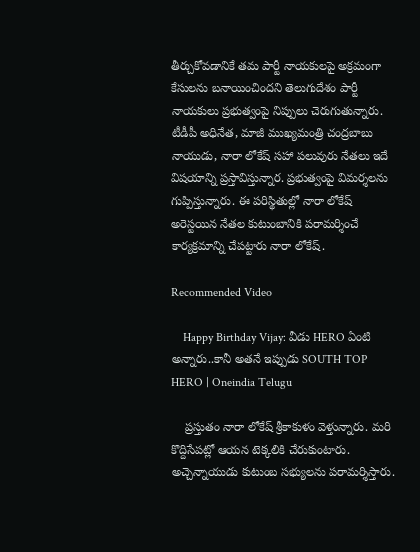తీర్చుకోవడానికే తమ పార్టీ నాయకులపై అక్రమంగా కేసులను బనాయించిందని తెలుగుదేశం పార్టీ నాయకులు ప్రభుత్వంపై నిప్పులు చెరుగుతున్నారు. టీడీపీ అధినేత, మాజీ ముఖ్యమంత్రి చంద్రబాబు నాయుడు, నారా లోకేష్ సహా పలువురు నేతలు ఇదే విషయాన్ని ప్రస్తావిస్తున్నార. ప్రభుత్వంపై విమర్శలను గుప్పిస్తున్నారు. ఈ పరిస్థితుల్లో నారా లోకేష్ అరెస్టయిన నేతల కుటుంబానికి పరామర్శించే కార్యక్రమాన్ని చేపట్టారు నారా లోకేష్.

Recommended Video

    Happy Birthday Vijay: వీడు HERO ఏంటి అన్నారు..కానీ అతనే ఇప్పుడు SOUTH TOP HERO | Oneindia Telugu

    ప్రస్తుతం నారా లోకేష్ శ్రీకాకుళం వెళ్తున్నారు. మరి కొద్దిసేపట్లో ఆయన టెక్కలికి చేరుకుంటారు. అచ్చెన్నాయుడు కుటుంబ సభ్యులను పరామర్శిస్తారు.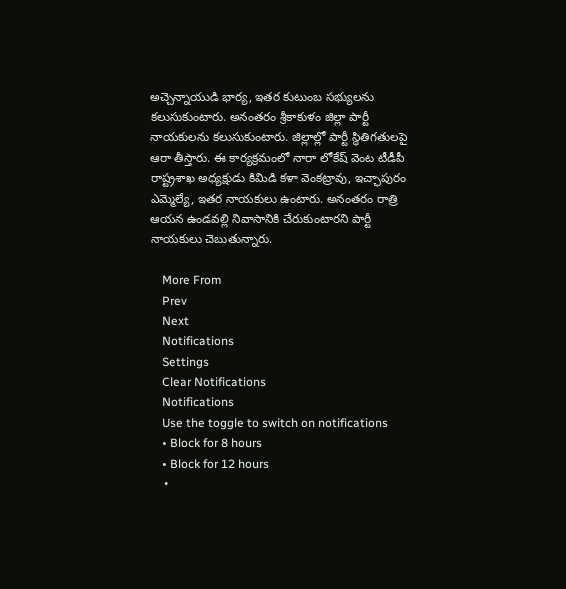అచ్చెన్నాయుడి భార్య, ఇతర కుటుంబ సభ్యులను కలుసుకుంటారు. అనంతరం శ్రీకాకుళం జిల్లా పార్టీ నాయకులను కలుసుకుంటారు. జిల్లాల్లో పార్టీ స్థితిగతులపై ఆరా తీస్తారు. ఈ కార్యక్రమంలో నారా లోకేష్ వెంట టీడీపీ రాష్ట్రశాఖ అధ్యక్షుడు కిమిడి కళా వెంకట్రావు, ఇచ్ఛాపురం ఎమ్మెల్యే, ఇతర నాయకులు ఉంటారు. అనంతరం రాత్రి ఆయన ఉండవల్లి నివాసానికి చేరుకుంటారని పార్టీ నాయకులు చెబుతున్నారు.

    More From
    Prev
    Next
    Notifications
    Settings
    Clear Notifications
    Notifications
    Use the toggle to switch on notifications
    • Block for 8 hours
    • Block for 12 hours
    •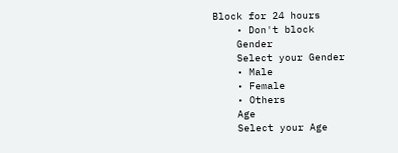Block for 24 hours
    • Don't block
    Gender
    Select your Gender
    • Male
    • Female
    • Others
    Age
    Select your Age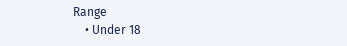Range
    • Under 18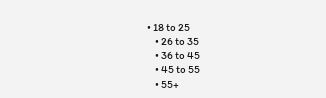• 18 to 25
    • 26 to 35
    • 36 to 45
    • 45 to 55
    • 55+